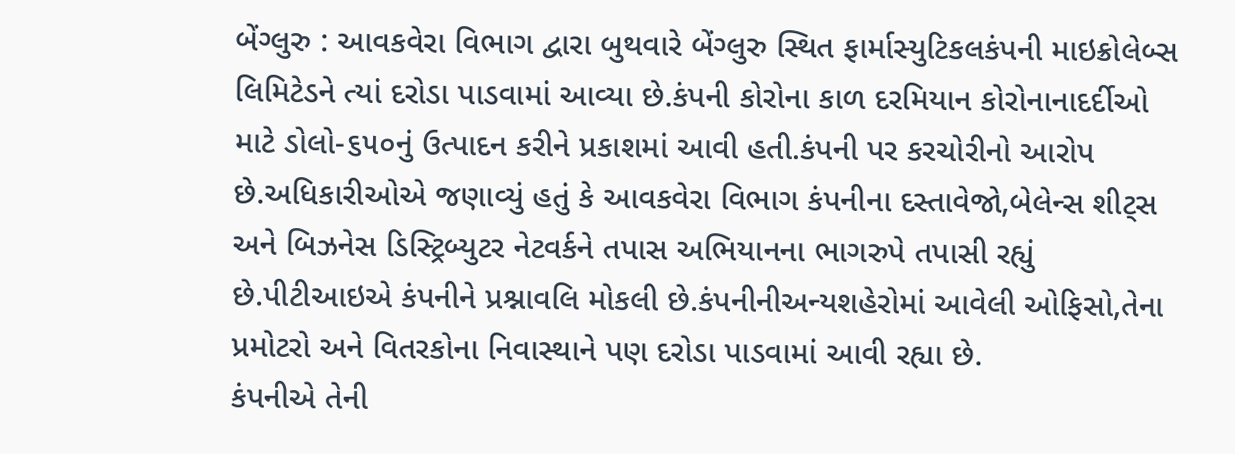બેંગ્લુરુ : આવકવેરા વિભાગ દ્વારા બુથવારે બેંગ્લુરુ સ્થિત ફાર્માસ્યુટિકલકંપની માઇક્રોલેબ્સ લિમિટેડને ત્યાં દરોડા પાડવામાં આવ્યા છે.કંપની કોરોના કાળ દરમિયાન કોરોનાનાદર્દીઓ માટે ડોલો-૬૫૦નું ઉત્પાદન કરીને પ્રકાશમાં આવી હતી.કંપની પર કરચોરીનો આરોપ છે.અધિકારીઓએ જણાવ્યું હતું કે આવકવેરા વિભાગ કંપનીના દસ્તાવેજો,બેલેન્સ શીટ્સ અને બિઝનેસ ડિસ્ટ્રિબ્યુટર નેટવર્કને તપાસ અભિયાનના ભાગરુપે તપાસી રહ્યું છે.પીટીઆઇએ કંપનીને પ્રશ્નાવલિ મોકલી છે.કંપનીનીઅન્યશહેરોમાં આવેલી ઓફિસો,તેના પ્રમોટરો અને વિતરકોના નિવાસ્થાને પણ દરોડા પાડવામાં આવી રહ્યા છે.
કંપનીએ તેની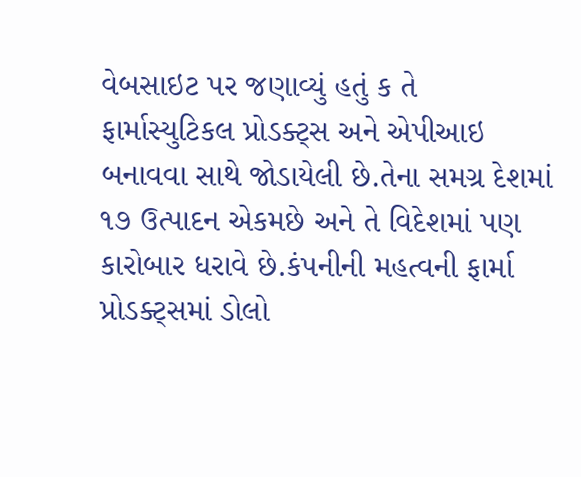વેબસાઇટ પર જણાવ્યું હતું ક તે ફાર્માસ્યુટિકલ પ્રોડક્ટ્સ અને એપીઆઇ બનાવવા સાથે જોડાયેલી છે.તેના સમગ્ર દેશમાં ૧૭ ઉત્પાદન એકમછે અને તે વિદેશમાં પણ કારોબાર ધરાવે છે.કંપનીની મહત્વની ફાર્મા પ્રોડક્ટ્સમાં ડોલો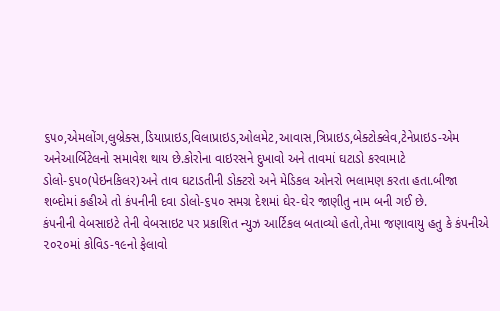૬૫૦,એમલોંગ,લુબ્રેક્સ,ડિયાપ્રાઇડ,વિલાપ્રાઇડ,ઓલમેટ,આવાસ,ત્રિપ્રાઇડ,બેક્ટોક્લેવ,ટેનેપ્રાઇડ-એમ અનેઆર્બિટેલનો સમાવેશ થાય છે.કોરોના વાઇરસને દુખાવો અને તાવમાં ઘટાડો કરવામાટે ડોલો-૬૫૦(પેઇનકિલર)અને તાવ ઘટાડતીની ડોક્ટરો અને મેડિકલ ઓનરો ભલામણ કરતા હતા.બીજા શબ્દોમાં કહીએ તો કંપનીની દવા ડોલો-૬૫૦ સમગ્ર દેશમાં ઘેર-ઘેર જાણીતુ નામ બની ગઈ છે.
કંપનીની વેબસાઇટે તેની વેબસાઇટ પર પ્રકાશિત ન્યુઝ આર્ટિકલ બતાવ્યો હતો,તેમા જણાવાયુ હતુ કે કંપનીએ ૨૦૨૦માં કોવિડ-૧૯નો ફેલાવો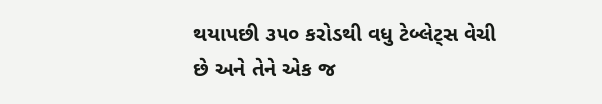થયાપછી ૩૫૦ કરોડથી વધુ ટેબ્લેટ્સ વેચી છે અને તેને એક જ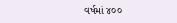વર્ષમાં ૪૦૦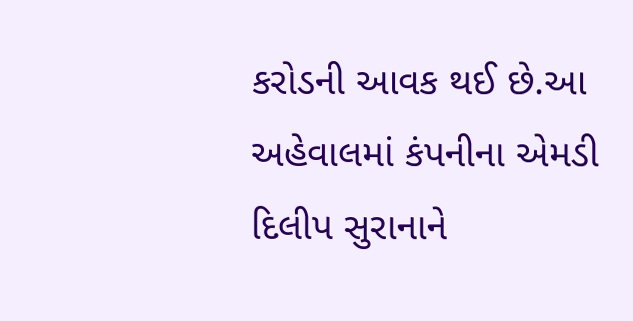કરોડની આવક થઈ છે.આ અહેવાલમાં કંપનીના એમડી દિલીપ સુરાનાને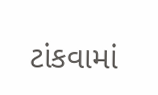ટાંકવામાં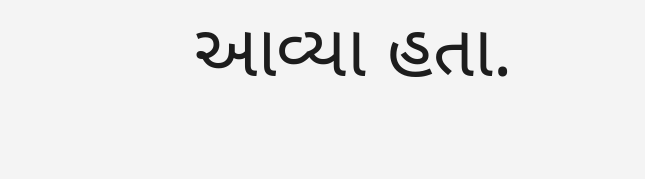આવ્યા હતા.